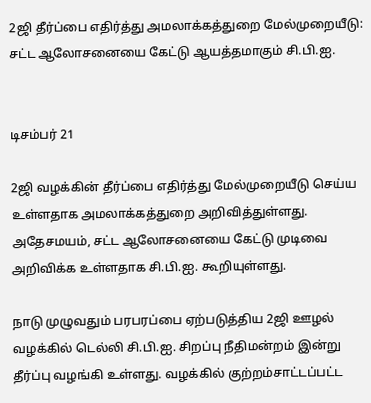2ஜி தீர்ப்பை எதிர்த்து அமலாக்கத்துறை மேல்முறையீடு: சட்ட ஆலோசனையை கேட்டு ஆயத்தமாகும் சி.பி.ஐ.


டிசம்பர் 21

2ஜி வழக்கின் தீர்ப்பை எதிர்த்து மேல்முறையீடு செய்ய உள்ளதாக அமலாக்கத்துறை அறிவித்துள்ளது. அதேசமயம், சட்ட ஆலோசனையை கேட்டு முடிவை அறிவிக்க உள்ளதாக சி.பி.ஐ. கூறியுள்ளது.

நாடு முழுவதும் பரபரப்பை ஏற்படுத்திய 2ஜி ஊழல் வழக்கில் டெல்லி சி.பி.ஐ. சிறப்பு நீதிமன்றம் இன்று தீர்ப்பு வழங்கி உள்ளது. வழக்கில் குற்றம்சாட்டப்பட்ட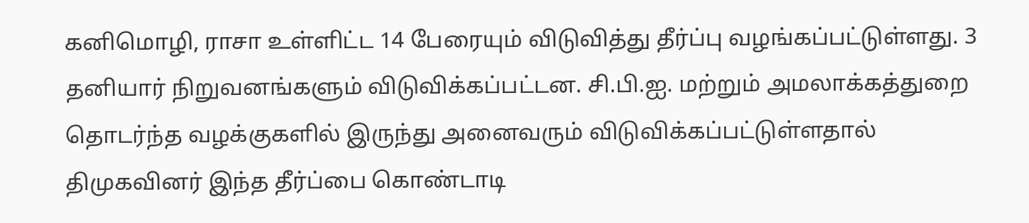கனிமொழி, ராசா உள்ளிட்ட 14 பேரையும் விடுவித்து தீர்ப்பு வழங்கப்பட்டுள்ளது. 3 தனியார் நிறுவனங்களும் விடுவிக்கப்பட்டன. சி.பி.ஐ. மற்றும் அமலாக்கத்துறை தொடர்ந்த வழக்குகளில் இருந்து அனைவரும் விடுவிக்கப்பட்டுள்ளதால் திமுகவினர் இந்த தீர்ப்பை கொண்டாடி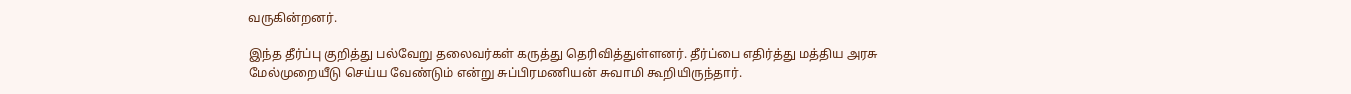வருகின்றனர்.

இந்த தீர்ப்பு குறித்து பல்வேறு தலைவர்கள் கருத்து தெரிவித்துள்ளனர். தீர்ப்பை எதிர்த்து மத்திய அரசு மேல்முறையீடு செய்ய வேண்டும் என்று சுப்பிரமணியன் சுவாமி கூறியிருந்தார்.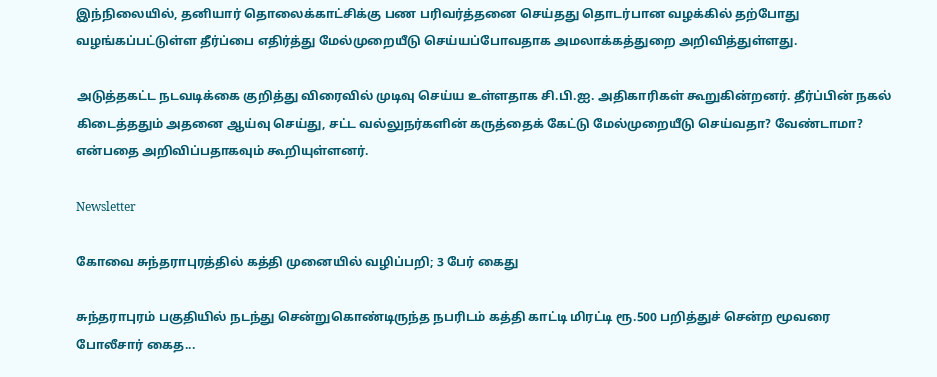இந்நிலையில், தனியார் தொலைக்காட்சிக்கு பண பரிவர்த்தனை செய்தது தொடர்பான வழக்கில் தற்போது வழங்கப்பட்டுள்ள தீர்ப்பை எதிர்த்து மேல்முறையீடு செய்யப்போவதாக அமலாக்கத்துறை அறிவித்துள்ளது.

அடுத்தகட்ட நடவடிக்கை குறித்து விரைவில் முடிவு செய்ய உள்ளதாக சி.பி.ஐ. அதிகாரிகள் கூறுகின்றனர். தீர்ப்பின் நகல் கிடைத்ததும் அதனை ஆய்வு செய்து, சட்ட வல்லுநர்களின் கருத்தைக் கேட்டு மேல்முறையீடு செய்வதா? வேண்டாமா? என்பதை அறிவிப்பதாகவும் கூறியுள்ளனர்.

Newsletter

கோவை சுந்தராபுரத்தில் கத்தி முனையில் வழிப்பறி; 3 பேர் கைது

சுந்தராபுரம் பகுதியில் நடந்து சென்றுகொண்டிருந்த நபரிடம் கத்தி காட்டி மிரட்டி ரூ.500 பறித்துச் சென்ற மூவரை போலீசார் கைத...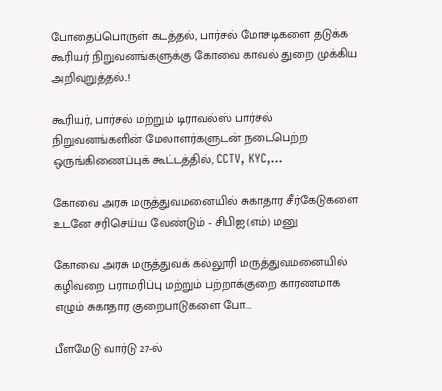போதைப்பொருள் கடத்தல், பார்சல் மோசடிகளை தடுக்க கூரியர் நிறுவனங்களுக்கு கோவை காவல் துறை முக்கிய அறிவுறுத்தல்..!

கூரியர், பார்சல் மற்றும் டிராவல்ஸ் பார்சல் நிறுவனங்களின் மேலாளர்களுடன் நடைபெற்ற ஒருங்கிணைப்புக் கூட்டத்தில், CCTV, KYC,...

கோவை அரசு மருத்துவமனையில் சுகாதார சீர்கேடுகளை உடனே சரிசெய்ய வேண்டும் - சிபிஐ(எம்) மனு

கோவை அரசு மருத்துவக் கல்லூரி மருத்துவமனையில் கழிவறை பராமரிப்பு மற்றும் பற்றாக்குறை காரணமாக எழும் சுகாதார குறைபாடுகளை போ...

பீளமேடு வார்டு 27-ல்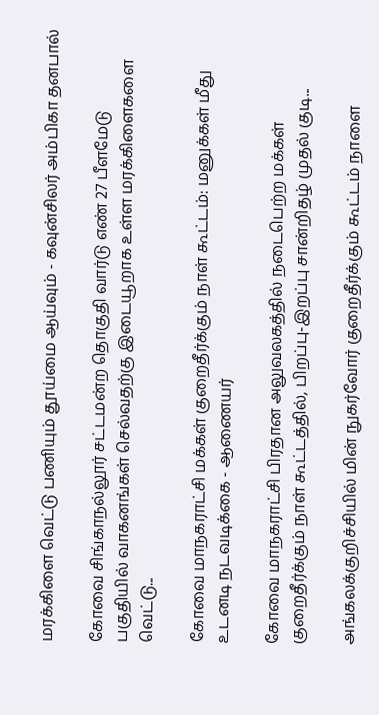மரக்கிளை வெட்டு பணியும் தூய்மை ஆய்வும் - கவுன்சிலர் அம்பிகா தனபால்

கோவை சிங்காநல்லூர் சட்டமன்ற தொகுதி வார்டு எண் 27 பீளமேடு பகுதியில் வாகனங்கள் செல்வதற்கு இடையூறாக உள்ள மரக்கிளைகளை வெட்டு...

கோவை மாநகராட்சி மக்கள் குறைதீர்க்கும் நாள் கூட்டம்: மனுக்கள் மீது உடனடி நடவடிக்கை - ஆணையர்

கோவை மாநகராட்சி பிரதான அலுவலகத்தில் நடைபெற்ற மக்கள் குறைதீர்க்கும் நாள் கூட்டத்தில், பிறப்பு-இறப்பு சான்றிதழ் முதல் குடி...

அங்கலக்குறிச்சியில் மின் நுகர்வோர் குறைதீர்க்கும் கூட்டம் நாளை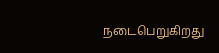நடைபெறுகிறது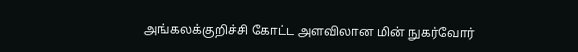அங்கலக்குறிச்சி கோட்ட அளவிலான மின் நுகர்வோர்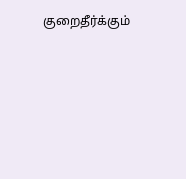குறைதீர்க்கும்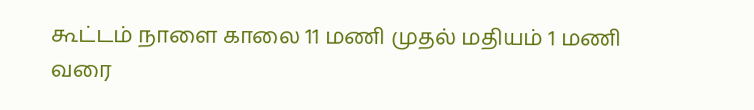கூட்டம் நாளை காலை 11 மணி முதல் மதியம் 1 மணி வரை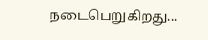நடைபெறுகிறது...